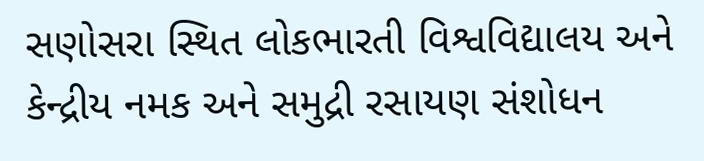સણોસરા સ્થિત લોકભારતી વિશ્વવિદ્યાલય અને કેન્દ્રીય નમક અને સમુદ્રી રસાયણ સંશોધન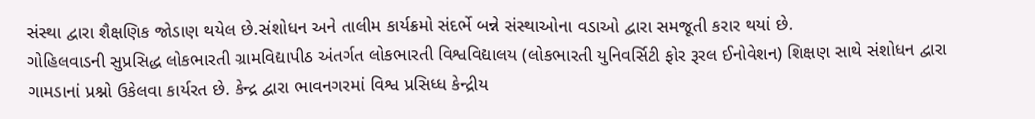સંસ્થા દ્વારા શૈક્ષણિક જોડાણ થયેલ છે.સંશોધન અને તાલીમ કાર્યક્રમો સંદર્ભે બન્ને સંસ્થાઓના વડાઓ દ્વારા સમજૂતી કરાર થયાં છે.
ગોહિલવાડની સુપ્રસિદ્ધ લોકભારતી ગ્રામવિદ્યાપીઠ અંતર્ગત લોકભારતી વિશ્વવિદ્યાલય (લોકભારતી યુનિવર્સિટી ફોર રૂરલ ઈનોવેશન) શિક્ષણ સાથે સંશોધન દ્વારા ગામડાનાં પ્રશ્નો ઉકેલવા કાર્યરત છે. કેન્દ્ર દ્વારા ભાવનગરમાં વિશ્વ પ્રસિધ્ધ કેન્દ્રીય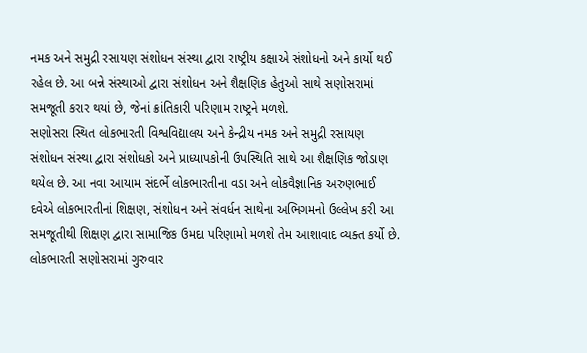નમક અને સમુદ્રી રસાયણ સંશોધન સંસ્થા દ્વારા રાષ્ટ્રીય કક્ષાએ સંશોધનો અને કાર્યો થઈ રહેલ છે. આ બન્ને સંસ્થાઓ દ્વારા સંશોધન અને શૈક્ષણિક હેતુઓ સાથે સણોસરામાં સમજૂતી કરાર થયાં છે, જેનાં ક્રાંતિકારી પરિણામ રાષ્ટ્રને મળશે.
સણોસરા સ્થિત લોકભારતી વિશ્વવિદ્યાલય અને કેન્દ્રીય નમક અને સમુદ્રી રસાયણ સંશોધન સંસ્થા દ્વારા સંશોધકો અને પ્રાધ્યાપકોની ઉપસ્થિતિ સાથે આ શૈક્ષણિક જોડાણ થયેલ છે. આ નવા આયામ સંદર્ભે લોકભારતીના વડા અને લોકવૈજ્ઞાનિક અરુણભાઈ દવેએ લોકભારતીનાં શિક્ષણ, સંશોધન અને સંવર્ધન સાથેના અભિગમનો ઉલ્લેખ કરી આ સમજૂતીથી શિક્ષણ દ્વારા સામાજિક ઉમદા પરિણામો મળશે તેમ આશાવાદ વ્યક્ત કર્યો છે.
લોકભારતી સણોસરામાં ગુરુવાર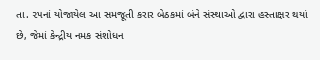તા. ૨૫નાં યોજાયેલ આ સમજૂતી કરાર બેઠકમાં બંને સંસ્થાઓ દ્વારા હસ્તાક્ષર થયાં છે, જેમાં કેન્દ્રીય નમક સંશોધન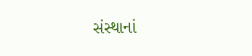સંસ્થાનાં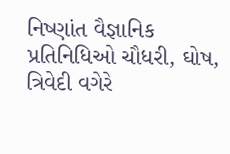નિષ્ણાંત વૈજ્ઞાનિક પ્રતિનિધિઓ ચૌધરી, ઘોષ, ત્રિવેદી વગેરે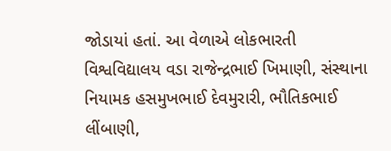જોડાયાં હતાં. આ વેળાએ લોકભારતી વિશ્વવિદ્યાલય વડા રાજેન્દ્રભાઈ ખિમાણી, સંસ્થાના નિયામક હસમુખભાઈ દેવમુરારી, ભૌતિકભાઈ લીંબાણી,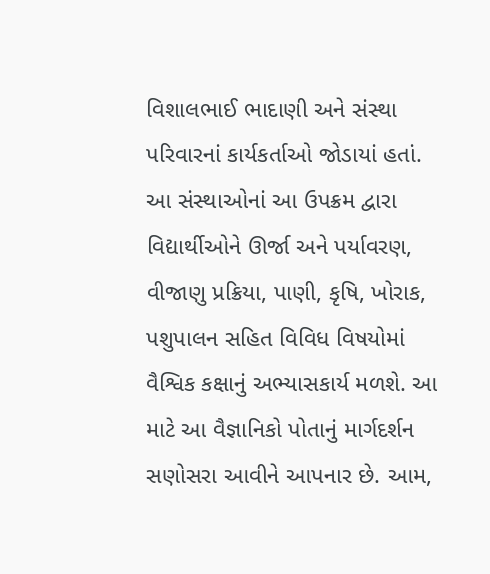વિશાલભાઈ ભાદાણી અને સંસ્થા પરિવારનાં કાર્યકર્તાઓ જોડાયાં હતાં.
આ સંસ્થાઓનાં આ ઉપક્રમ દ્વારા વિદ્યાર્થીઓને ઊર્જા અને પર્યાવરણ, વીજાણુ પ્રક્રિયા, પાણી, કૃષિ, ખોરાક, પશુપાલન સહિત વિવિધ વિષયોમાં વૈશ્વિક કક્ષાનું અભ્યાસકાર્ય મળશે. આ માટે આ વૈજ્ઞાનિકો પોતાનું માર્ગદર્શન સણોસરા આવીને આપનાર છે. આમ,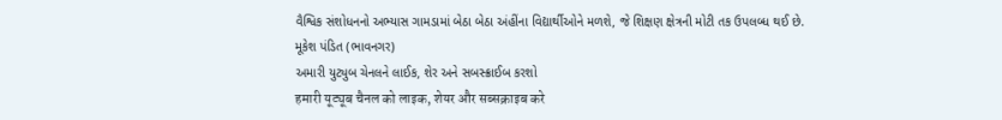વૈશ્વિક સંશોધનનો અભ્યાસ ગામડામાં બેઠા બેઠા અંહીંના વિદ્યાર્થીઓને મળશે, જે શિક્ષણ ક્ષેત્રની મોટી તક ઉપલબ્ધ થઈ છે.
મૂકેશ પંડિત (ભાવનગર)
અમારી યુટ્યુબ ચેનલને લાઈક, શેર અને સબસ્ક્રાઈબ કરશો
हमारी यूट्यूब चैनल को लाइक, शेयर और सब्सक्राइब करे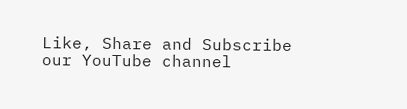Like, Share and Subscribe our YouTube channel